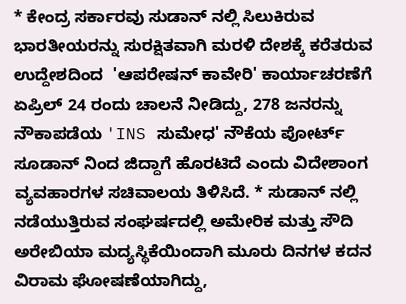* ಕೇಂದ್ರ ಸರ್ಕಾರವು ಸುಡಾನ್ ನಲ್ಲಿ ಸಿಲುಕಿರುವ ಭಾರತೀಯರನ್ನು ಸುರಕ್ಷಿತವಾಗಿ ಮರಳಿ ದೇಶಕ್ಕೆ ಕರೆತರುವ ಉದ್ದೇಶದಿಂದ  'ಆಪರೇಷನ್ ಕಾವೇರಿ' ಕಾರ್ಯಾಚರಣೆಗೆ ಏಪ್ರಿಲ್ 24 ರಂದು ಚಾಲನೆ ನೀಡಿದ್ದು, 278 ಜನರನ್ನು ನೌಕಾಪಡೆಯ 'INS ಸುಮೇಧ' ನೌಕೆಯ ಪೋರ್ಟ್ ಸೂಡಾನ್ ನಿಂದ ಜಿದ್ದಾಗೆ ಹೊರಟಿದೆ ಎಂದು ವಿದೇಶಾಂಗ ವ್ಯವಹಾರಗಳ ಸಚಿವಾಲಯ ತಿಳಿಸಿದೆ. * ಸುಡಾನ್ ನಲ್ಲಿ ನಡೆಯುತ್ತಿರುವ ಸಂಘರ್ಷದಲ್ಲಿ ಅಮೇರಿಕ ಮತ್ತು ಸೌದಿ ಅರೇಬಿಯಾ ಮದ್ಯಸ್ಥಿಕೆಯಿಂದಾಗಿ ಮೂರು ದಿನಗಳ ಕದನ ವಿರಾಮ ಘೋಷಣೆಯಾಗಿದ್ದು,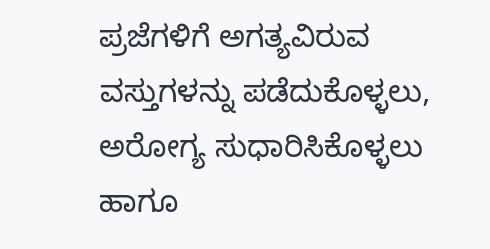ಪ್ರಜೆಗಳಿಗೆ ಅಗತ್ಯವಿರುವ ವಸ್ತುಗಳನ್ನು ಪಡೆದುಕೊಳ್ಳಲು, ಅರೋಗ್ಯ ಸುಧಾರಿಸಿಕೊಳ್ಳಲು ಹಾಗೂ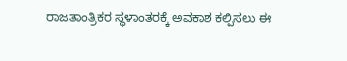ರಾಜತಾಂತ್ರಿಕರ ಸ್ಥಳಾಂತರಕ್ಕೆ ಅವಕಾಶ ಕಲ್ಪಿಸಲು ಈ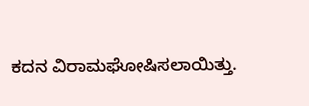ಕದನ ವಿರಾಮಘೋಷಿಸಲಾಯಿತ್ತು.